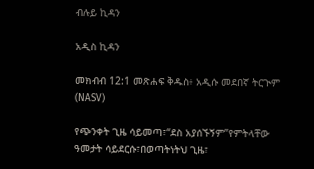ብሉይ ኪዳን

አዲስ ኪዳን

መክብብ 12:1 መጽሐፍ ቅዱስ፥ አዲሱ መደበኛ ትርጒም (NASV)

የጭንቀት ጊዜ ሳይመጣ፣“ደስ አያሰኙኝም”የምትላቸው ዓመታት ሳይደርሱ፣በወጣትነትህ ጊዜ፣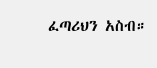ፈጣሪህን አስብ።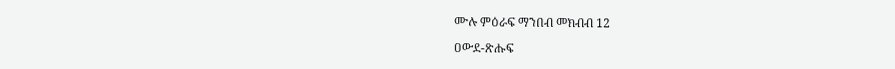ሙሉ ምዕራፍ ማንበብ መክብብ 12

ዐውደ-ጽሑፍ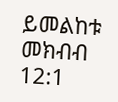ይመልከቱ መክብብ 12:1